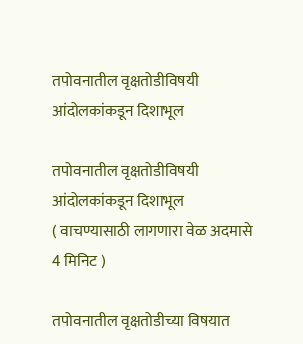तपोवनातील वृक्षतोडीविषयी आंदोलकांकडून दिशाभूल

तपोवनातील वृक्षतोडीविषयी आंदोलकांकडून दिशाभूल
( वाचण्यासाठी लागणारा वेळ अदमासे 4 मिनिट )

तपोवनातील वृक्षतोडीच्या विषयात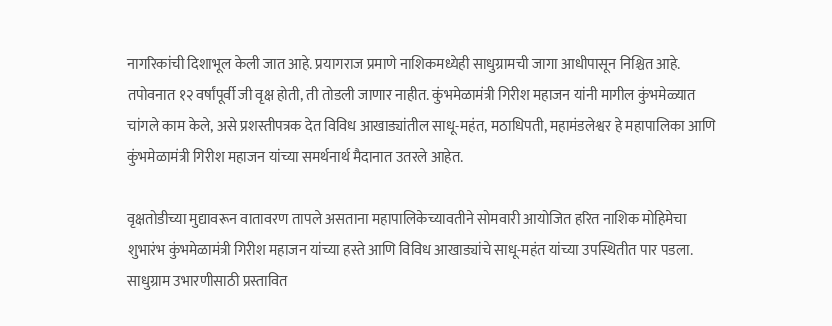नागरिकांची दिशाभूल केली जात आहे. प्रयागराज प्रमाणे नाशिकमध्येही साधुग्रामची जागा आधीपासून निश्चित आहे. तपोवनात १२ वर्षांपूर्वी जी वृक्ष होती, ती तोडली जाणार नाहीत. कुंभमेळामंत्री गिरीश महाजन यांनी मागील कुंभमेळ्यात चांगले काम केले, असे प्रशस्तीपत्रक देत विविध आखाड्यांतील साधू-महंत, मठाधिपती, महामंडलेश्वर हे महापालिका आणि कुंभमेळामंत्री गिरीश महाजन यांच्या समर्थनार्थ मैदानात उतरले आहेत.

वृक्षतोडीच्या मुद्यावरून वातावरण तापले असताना महापालिकेच्यावतीने सोमवारी आयोजित हरित नाशिक मोहिमेचा शुभारंभ कुंभमेळामंत्री गिरीश महाजन यांच्या हस्ते आणि विविध आखाड्यांचे साधू-महंत यांच्या उपस्थितीत पार पडला. साधुग्राम उभारणीसाठी प्रस्तावित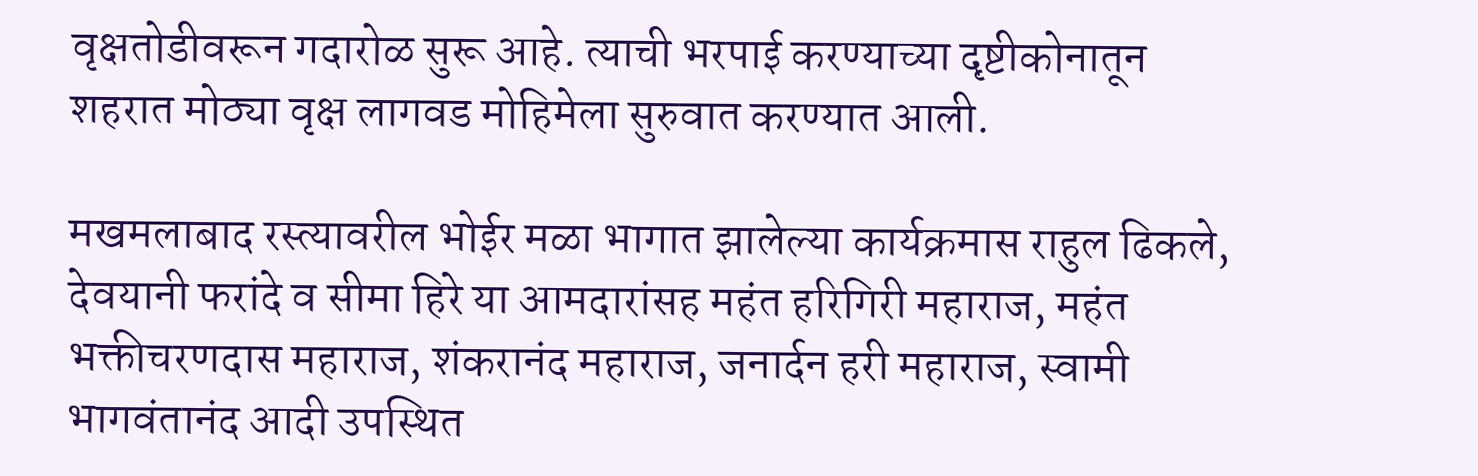वृक्षतोडीवरून गदारोळ सुरू आहे. त्याची भरपाई करण्याच्या दृष्टीकोनातून शहरात मोठ्या वृक्ष लागवड मोहिमेला सुरुवात करण्यात आली.

मखमलाबाद रस्त्यावरील भोईर मळा भागात झालेल्या कार्यक्रमास राहुल ढिकले, देवयानी फरांदे व सीमा हिरे या आमदारांसह महंत हरिगिरी महाराज, महंत भक्तीचरणदास महाराज, शंकरानंद महाराज, जनार्दन हरी महाराज, स्वामी भागवंतानंद आदी उपस्थित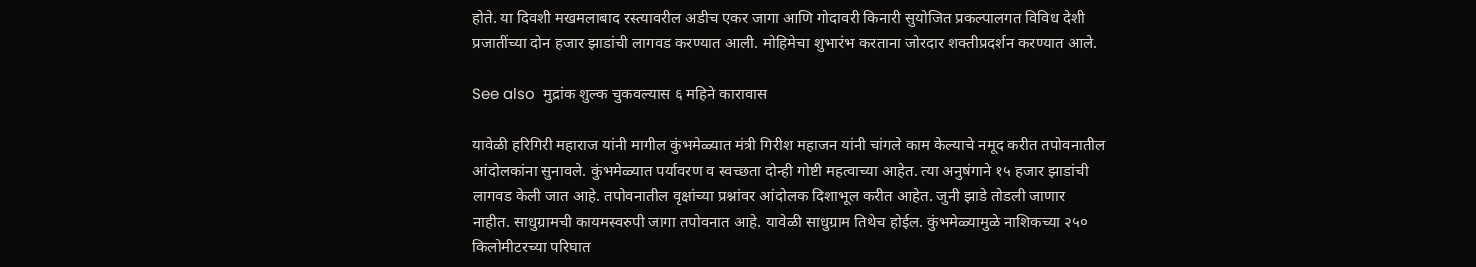होते. या दिवशी मखमलाबाद रस्त्यावरील अडीच एकर जागा आणि गोदावरी किनारी सुयोजित प्रकल्पालगत विविध देशी प्रजातींच्या दोन हजार झाडांची लागवड करण्यात आली. मोहिमेचा शुभारंभ करताना जोरदार शक्तीप्रदर्शन करण्यात आले.

See also  मुद्रांक शुल्क चुकवल्यास ६ महिने कारावास

यावेळी हरिगिरी महाराज यांनी मागील कुंभमेळ्यात मंत्री गिरीश महाजन यांनी चांगले काम केल्याचे नमूद करीत तपोवनातील आंदोलकांना सुनावले. कुंभमेळ्यात पर्यावरण व स्वच्छता दोन्ही गोष्टी महत्वाच्या आहेत. त्या अनुषंगाने १५ हजार झाडांची लागवड केली जात आहे. तपोवनातील वृक्षांच्या प्रश्नांवर आंदोलक दिशाभूल करीत आहेत. जुनी झाडे तोडली जाणार नाहीत. साधुग्रामची कायमस्वरुपी जागा तपोवनात आहे. यावेळी साधुग्राम तिथेच होईल. कुंभमेळ्यामुळे नाशिकच्या २५० किलोमीटरच्या परिघात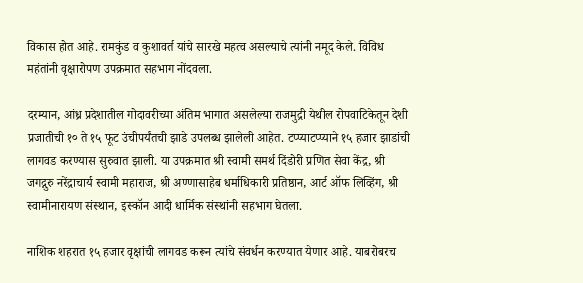विकास होत आहे. रामकुंड व कुशावर्त यांचे सारखे महत्व असल्याचे त्यांनी नमूद केले. विविध महंतांनी वृक्षारोपण उपक्रमात सहभाग नोंदवला.

दरम्यान, आंध्र प्रदेशातील गोदावरीच्या अंतिम भागात असलेल्या राजमुद्री येथील रोपवाटिकेतून देशी प्रजातीची १० ते १५ फूट उंचीपर्यंतची झाडे उपलब्ध झालेली आहेत. टप्प्याटप्प्याने १५ हजार झाडांची लागवड करण्यास सुरुवात झाली. या उपक्रमात श्री स्वामी समर्थ दिंडोरी प्रणित सेवा केंद्र, श्री जगद्गुरु नरेंद्राचार्य स्वामी महाराज, श्री अण्णासाहेब धर्माधिकारी प्रतिष्ठान, आर्ट ऑफ लिव्हिंग, श्री स्वामीनारायण संस्थान, इस्कॉन आदी धार्मिक संस्थांनी सहभाग घेतला.

नाशिक शहरात १५ हजार वृक्षांची लागवड करून त्यांचे संवर्धन करण्यात येणार आहे. याबरोबरच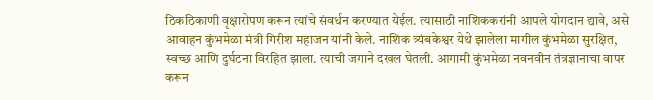ठिकठिकाणी वृक्षारोपण करून त्यांचे संवर्धन करण्यात येईल. त्यासाठी नाशिककरांनी आपले योगदान द्यावे, असे आवाहन कुंभमेळा मंत्री गिरीश महाजन यांनी केले. नाशिक त्र्यंबकेश्वर येथे झालेला मागील कुंभमेळा सुरक्षित, स्वच्छ आणि दुर्घटना विरहित झाला. त्याची जगाने दखल घेतली. आगामी कुंभमेळा नवनवीन तंत्रज्ञानाचा वापर करून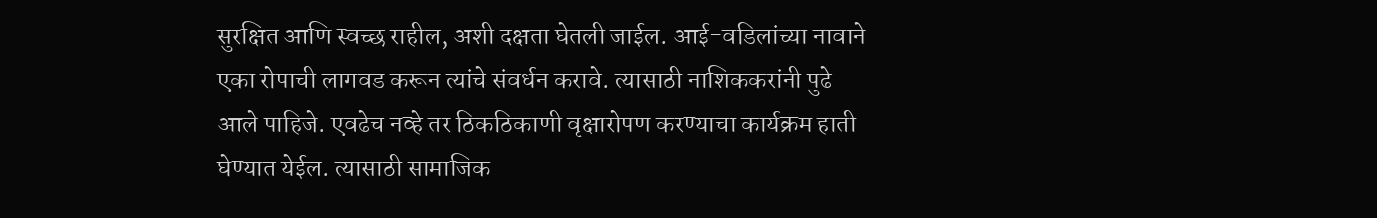सुरक्षित आणि स्वच्छ राहील, अशी दक्षता घेतली जाईल. आई-वडिलांच्या नावाने एका रोपाची लागवड करून त्यांचे संवर्धन करावे. त्यासाठी नाशिककरांनी पुढे आले पाहिजे. एवढेच नव्हे तर ठिकठिकाणी वृक्षारोपण करण्याचा कार्यक्रम हाती घेण्यात येईल. त्यासाठी सामाजिक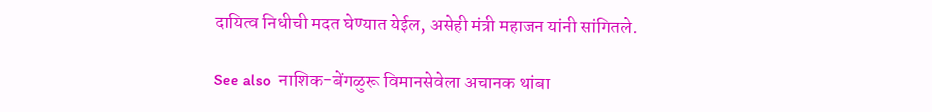दायित्व निधीची मदत घेण्यात येईल, असेही मंत्री महाजन यांनी सांगितले.

See also  नाशिक-बेंगळुरू विमानसेवेला अचानक थांबा